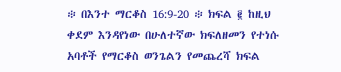፨ በእንተ ማርቆስ 16:9-20 ፨ ክፍል ፪ ከዚህ ቀደም እንዳየነው በሁለተኛው ክፍለዘመን የተነሱ አባቶች የማርቆስ ወንጌልን የመጨረሻ ክፍል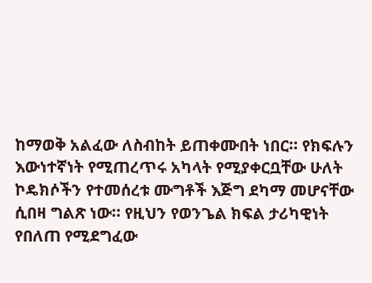ከማወቅ አልፈው ለስብከት ይጠቀሙበት ነበር። የክፍሉን እውነተኛነት የሚጠረጥሩ አካላት የሚያቀርቧቸው ሁለት ኮዴክሶችን የተመሰረቱ ሙግቶች እጅግ ደካማ መሆናቸው ሲበዛ ግልጽ ነው። የዚህን የወንጌል ክፍል ታሪካዊነት የበለጠ የሚደግፈው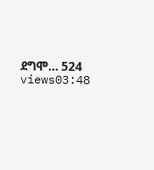ደግሞ… 524 views03:48